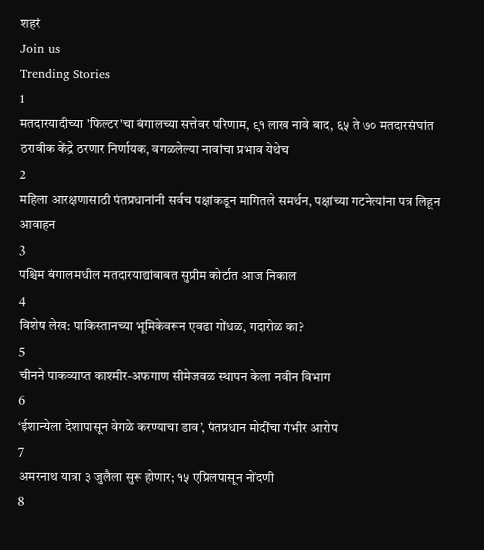शहरं
Join us
Trending Stories
1
मतदारयादीच्या 'फिल्टर'चा बंगालच्या सत्तेवर परिणाम, ९१ लाख नावे बाद, ६५ ते ७० मतदारसंघांत ठरावीक केंद्रे ठरणार निर्णायक, वगळलेल्या नावांचा प्रभाव येथेच
2
महिला आरक्षणासाठी पंतप्रधानांनी सर्वच पक्षांकडून मागितले समर्थन, पक्षांच्या गटनेत्यांना पत्र लिहून आवाहन
3
पश्चिम बंगालमधील मतदारयाद्यांबाबत सुप्रीम कोर्टात आज निकाल
4
विशेष लेख: पाकिस्तानच्या भूमिकेवरून एवढा गोंधळ, गदारोळ का?
5
चीनने पाकव्याप्त काश्मीर-अफगाण सीमेजवळ स्थापन केला नवीन विभाग
6
‘ईशान्येला देशापासून वेगळे करण्याचा डाव’, पंतप्रधान मोदींचा गंभीर आरोप
7
अमरनाथ यात्रा ३ जुलैला सुरू होणार; १५ एप्रिलपासून नोंदणी
8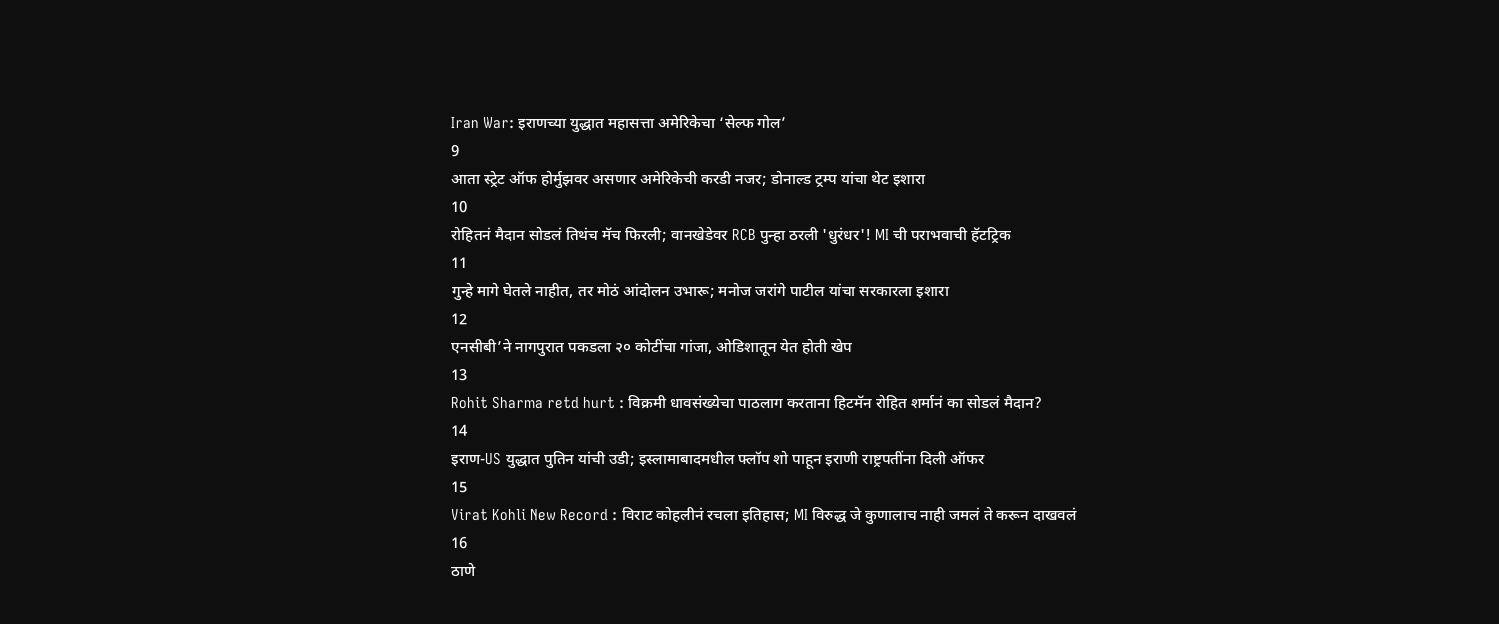Iran War: इराणच्या युद्धात महासत्ता अमेरिकेचा ‘सेल्फ गोल’
9
आता स्ट्रेट ऑफ होर्मुझवर असणार अमेरिकेची करडी नजर; डोनाल्ड ट्रम्प यांचा थेट इशारा
10
रोहितनं मैदान सोडलं तिथंच मॅच फिरली; वानखेडेवर RCB पुन्हा ठरली 'धुरंधर'! MI ची पराभवाची हॅटट्रिक
11
गुन्हे मागे घेतले नाहीत, तर मोठं आंदोलन उभारू; मनोज जरांगे पाटील यांचा सरकारला इशारा
12
एनसीबी’ने नागपुरात पकडला २० कोटींचा गांजा, ओडिशातून येत होती खेप
13
Rohit Sharma retd hurt : विक्रमी धावसंख्येचा पाठलाग करताना हिटमॅन रोहित शर्मानं का सोडलं मैदान?
14
इराण-US युद्धात पुतिन यांची उडी; इस्लामाबादमधील फ्लॉप शो पाहून इराणी राष्ट्रपतींना दिली ऑफर
15
Virat Kohli New Record : विराट कोहलीनं रचला इतिहास; MI विरुद्ध जे कुणालाच नाही जमलं ते करून दाखवलं
16
ठाणे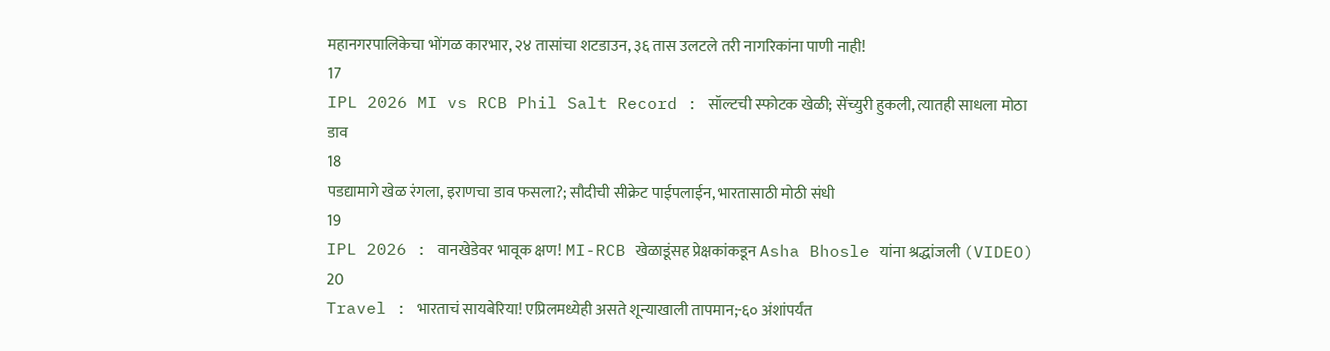महानगरपालिकेचा भोंगळ कारभार, २४ तासांचा शटडाउन, ३६ तास उलटले तरी नागरिकांना पाणी नाही!
17
IPL 2026 MI vs RCB Phil Salt Record : सॉल्टची स्फोटक खेळी; सेंच्युरी हुकली, त्यातही साधला मोठा डाव
18
पडद्यामागे खेळ रंगला, इराणचा डाव फसला?; सौदीची सीक्रेट पाईपलाईन, भारतासाठी मोठी संधी
19
IPL 2026 : वानखेडेवर भावूक क्षण! MI-RCB खेळाडूंसह प्रेक्षकांकडून Asha Bhosle यांना श्रद्धांजली (VIDEO)
20
Travel : भारताचं सायबेरिया! एप्रिलमध्येही असते शून्याखाली तापमान;-६० अंशांपर्यंत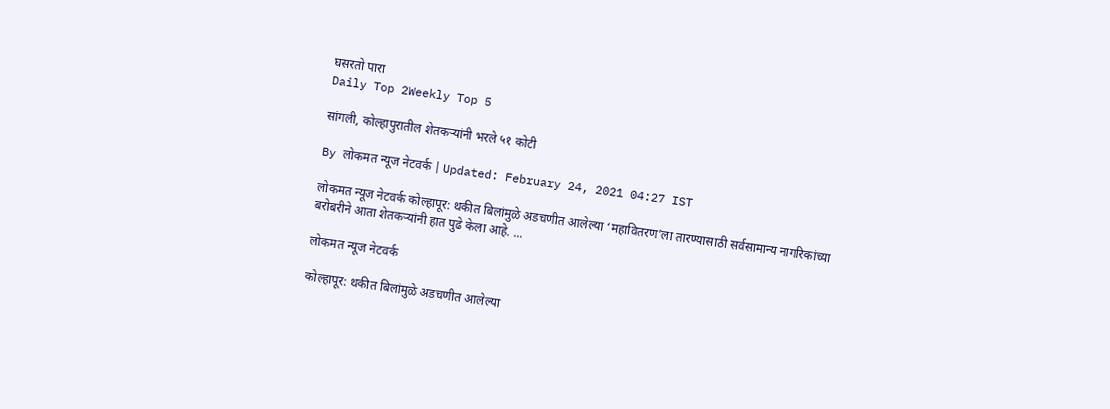घसरतो पारा
Daily Top 2Weekly Top 5

सांगली, कोल्हापुरातील शेतकऱ्यांनी भरले ५१ कोटी

By लोकमत न्यूज नेटवर्क | Updated: February 24, 2021 04:27 IST

लोकमत न्यूज नेटवर्क कोल्हापूर: थकीत बिलांमुळे अडचणीत आलेल्या ‘महावितरण’ला तारण्यासाठी सर्वसामान्य नागरिकांच्या बरोबरीने आता शेतकऱ्यांनी हात पुढे केला आहे. ...

लोकमत न्यूज नेटवर्क

कोल्हापूर: थकीत बिलांमुळे अडचणीत आलेल्या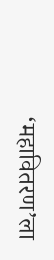‘महावितरण’ला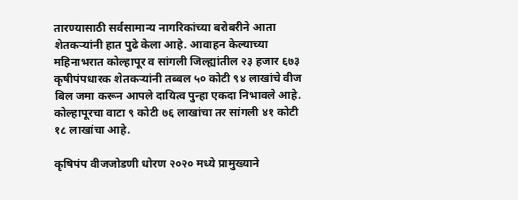तारण्यासाठी सर्वसामान्य नागरिकांच्या बरोबरीने आता शेतकऱ्यांनी हात पुढे केला आहे. आवाहन केल्याच्या महिनाभरात कोल्हापूर व सांगली जिल्ह्यांतील २३ हजार ६७३ कृषीपंपधारक शेतकऱ्यांनी तब्बल ५० कोटी ९४ लाखांचे वीज बिल जमा करून आपले दायित्व पुन्हा एकदा निभावले आहे. कोल्हापूरचा वाटा ९ कोटी ७६ लाखांचा तर सांगली ४१ कोटी १८ लाखांचा आहे.

कृषिपंप वीजजोडणी धोरण २०२० मध्ये प्रामुख्याने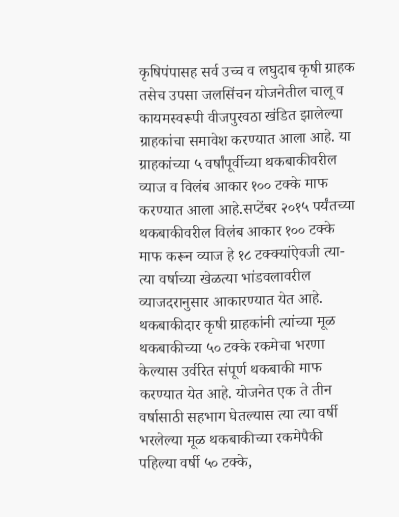कृषिपंपासह सर्व उच्च व लघुदाब कृषी ग्राहक तसेच उपसा जलसिंचन योजनेतील चालू व कायमस्वरूपी वीजपुरवठा खंडित झालेल्या ग्राहकांचा समावेश करण्यात आला आहे. या ग्राहकांच्या ५ वर्षांपूर्वीच्या थकबाकीवरील व्याज व विलंब आकार १०० टक्के माफ करण्यात आला आहे.सप्टेंबर २०१५ पर्यंतच्या थकबाकीवरील विलंब आकार १०० टक्के माफ करून व्याज हे १८ टक्क्यांऐवजी त्या-त्या वर्षाच्या खेळत्या भांडवलावरील व्याजदरानुसार आकारण्यात येत आहे. थकबाकीदार कृषी ग्राहकांनी त्यांच्या मूळ थकबाकीच्या ५० टक्के रकमेचा भरणा केल्यास उर्वरित संपूर्ण थकबाकी माफ करण्यात येत आहे. योजनेत एक ते तीन वर्षासाठी सहभाग घेतल्यास त्या त्या वर्षी भरलेल्या मूळ थकबाकीच्या रकमेपैकी पहिल्या वर्षी ५० टक्के,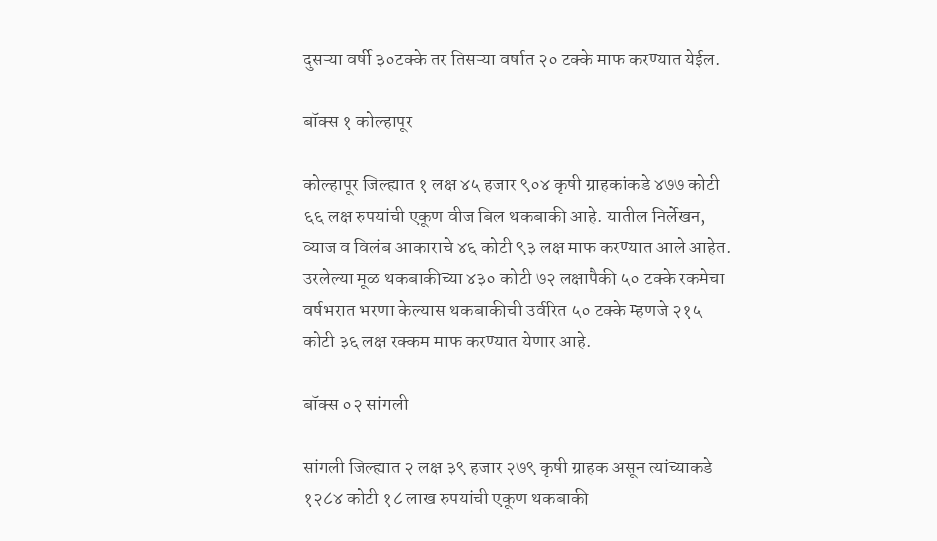दुसऱ्या वर्षी ३०टक्के तर तिसऱ्या वर्षात २० टक्के माफ करण्यात येईल.

बॉक्स १ कोल्हापूर

कोल्हापूर जिल्ह्यात १ लक्ष ४५ हजार ९०४ कृषी ग्राहकांकडे ४७७ कोटी ६६ लक्ष रुपयांची एकूण वीज बिल थकबाकी आहे. यातील निर्लेखन, व्याज व विलंब आकाराचे ४६ कोटी ९३ लक्ष माफ करण्यात आले आहेत. उरलेल्या मूळ थकबाकीच्या ४३० कोटी ७२ लक्षापैकी ५० टक्के रकमेचा वर्षभरात भरणा केल्यास थकबाकीची उर्वरित ५० टक्के म्हणजे २१५ कोटी ३६ लक्ष रक्कम माफ करण्यात येणार आहे.

बॉक्स ०२ सांगली

सांगली जिल्ह्यात २ लक्ष ३९ हजार २७९ कृषी ग्राहक असून त्यांच्याकडे १२८४ कोटी १८ लाख रुपयांची एकूण थकबाकी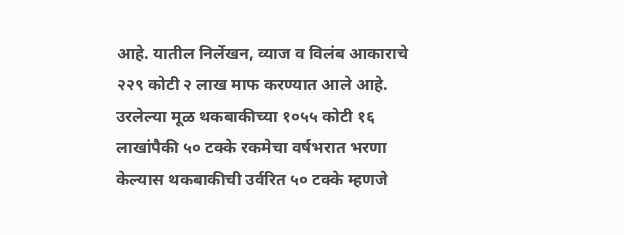आहे. यातील निर्लेखन, व्याज व विलंब आकाराचे २२९ कोटी २ लाख माफ करण्यात आले आहे. उरलेल्या मूळ थकबाकीच्या १०५५ कोटी १६ लाखांपैकी ५० टक्के रकमेचा वर्षभरात भरणा केल्यास थकबाकीची उर्वरित ५० टक्के म्हणजे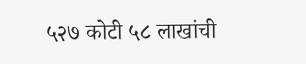५२७ कोटी ५८ लाखांची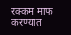रक्कम माफ करण्यात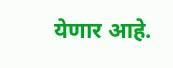येणार आहे.